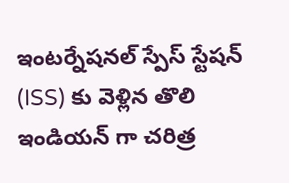ఇంటర్నేషనల్ స్పేస్ స్టేషన్ (ISS) కు వెళ్లిన తొలి ఇండియన్ గా చరిత్ర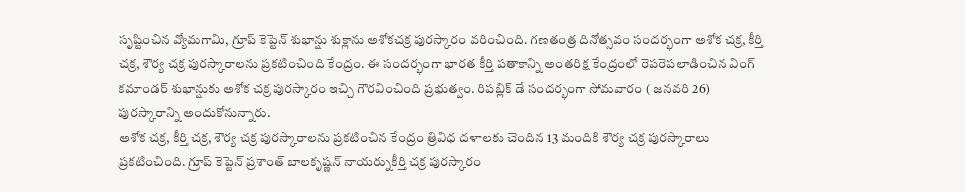సృష్టించిన వ్యోమగామి, గ్రూప్ కెప్టెన్ శుభాన్షు శుక్లాను అశోకచక్ర పురస్కారం వరించింది. గణతంత్ర దినోత్సవం సందర్భంగా అశోక చక్ర, కీర్తి చక్ర, శౌర్య చక్ర పురస్కారాలను ప్రకటించింది కేంద్రం. ఈ సందర్భంగా భారత కీర్తి పతాకాన్ని అంతరిక్ష కేంద్రంలో రెపరెపలాడించిన వింగ్ కమాండర్ శుభాన్షుకు అశోక చక్ర పురస్కారం ఇచ్చి గౌరవించింది ప్రభుత్వం. రిపబ్లిక్ డే సందర్భంగా సోమవారం ( జనవరి 26) పురస్కారాన్ని అందుకోనున్నారు.
అశోక చక్ర, కీర్తి చక్ర, శౌర్య చక్ర పురస్కారాలను ప్రకటించిన కేంద్రం త్రివిధ దళాలకు చెందిన 13 మందికి శౌర్య చక్ర పురస్కారాలు ప్రకటించింది. గ్రూప్ కెప్టెన్ ప్రశాంత్ బాలకృష్ణన్ నాయర్నుకీర్తి చక్ర పురస్కారం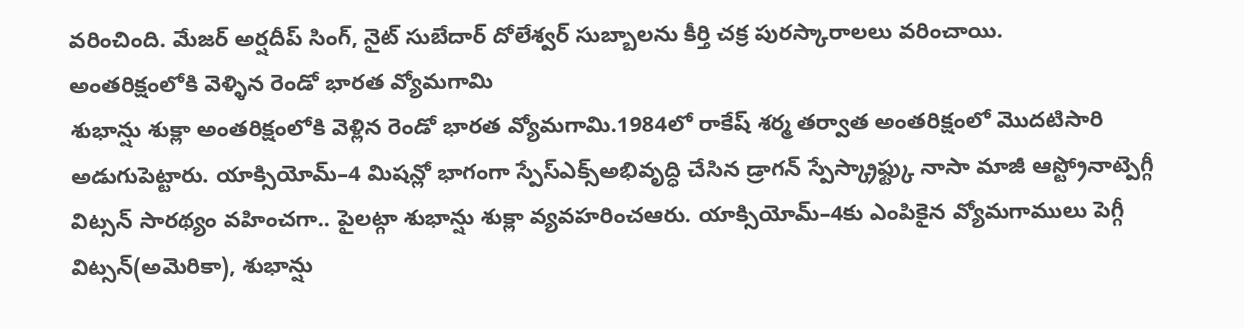వరించింది. మేజర్ అర్షదీప్ సింగ్, నైట్ సుబేదార్ దోలేశ్వర్ సుబ్బాలను కీర్తి చక్ర పురస్కారాలలు వరించాయి.
అంతరిక్షంలోకి వెళ్ళిన రెండో భారత వ్యోమగామి
శుభాన్షు శుక్లా అంతరిక్షంలోకి వెళ్లిన రెండో భారత వ్యోమగామి.1984లో రాకేష్ శర్మ తర్వాత అంతరిక్షంలో మొదటిసారి అడుగుపెట్టారు. యాక్సియోమ్–4 మిషన్లో భాగంగా స్పేస్ఎక్స్అభివృద్ధి చేసిన డ్రాగన్ స్పేస్క్రాఫ్ట్కు నాసా మాజీ ఆస్ట్రోనాట్పెగ్గీ విట్సన్ సారథ్యం వహించగా.. పైలట్గా శుభాన్షు శుక్లా వ్యవహరించఆరు. యాక్సియోమ్–4కు ఎంపికైన వ్యోమగాములు పెగ్గీ విట్సన్(అమెరికా), శుభాన్షు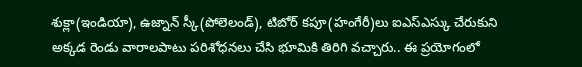శుక్లా(ఇండియా), ఉజ్నాన్ స్కీ(పోలెలండ్), టిబోర్ కపూ(హంగేరీ)లు ఐఎస్ఎస్కు చేరుకుని అక్కడ రెండు వారాలపాటు పరిశోధనలు చేసి భూమికి తిరిగి వచ్చారు.. ఈ ప్రయోగంలో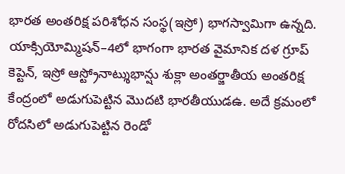భారత అంతరిక్ష పరిశోధన సంస్థ(ఇస్రో) భాగస్వామిగా ఉన్నది.
యాక్సియోమ్మిషన్–4లో భాగంగా భారత వైమానిక దళ గ్రూప్ కెప్టెన్, ఇస్రో ఆస్ట్రోనాట్శుభాన్షు శుక్లా అంతర్జాతీయ అంతరిక్ష కేంద్రంలో అడుగుపెట్టిన మొదటి భారతీయుడఉ. అదే క్రమంలో రోదసిలో అడుగుపెట్టిన రెండో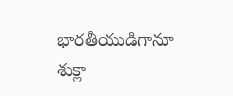భారతీయుడిగానూ శుక్లా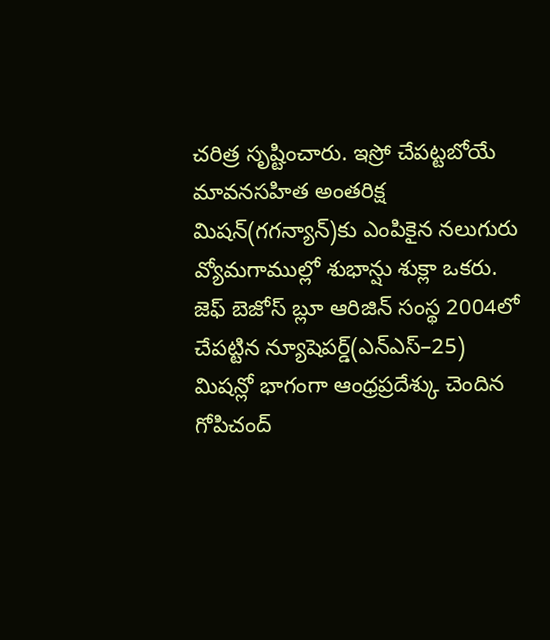చరిత్ర సృష్టించారు. ఇస్రో చేపట్టబోయే మావనసహిత అంతరిక్ష మిషన్(గగన్యాన్)కు ఎంపికైన నలుగురు వ్యోమగాముల్లో శుభాన్షు శుక్లా ఒకరు. జెఫ్ బెజోస్ బ్లూ ఆరిజిన్ సంస్థ 2004లో చేపట్టిన న్యూషెపర్డ్(ఎన్ఎస్–25) మిషన్లో భాగంగా ఆంధ్రప్రదేశ్కు చెందిన గోపిచంద్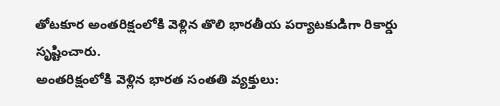తోటకూర అంతరిక్షంలోకి వెళ్లిన తొలి భారతీయ పర్యాటకుడిగా రికార్డు సృష్టించారు.
అంతరిక్షంలోకి వెళ్లిన భారత సంతతి వ్యక్తులు: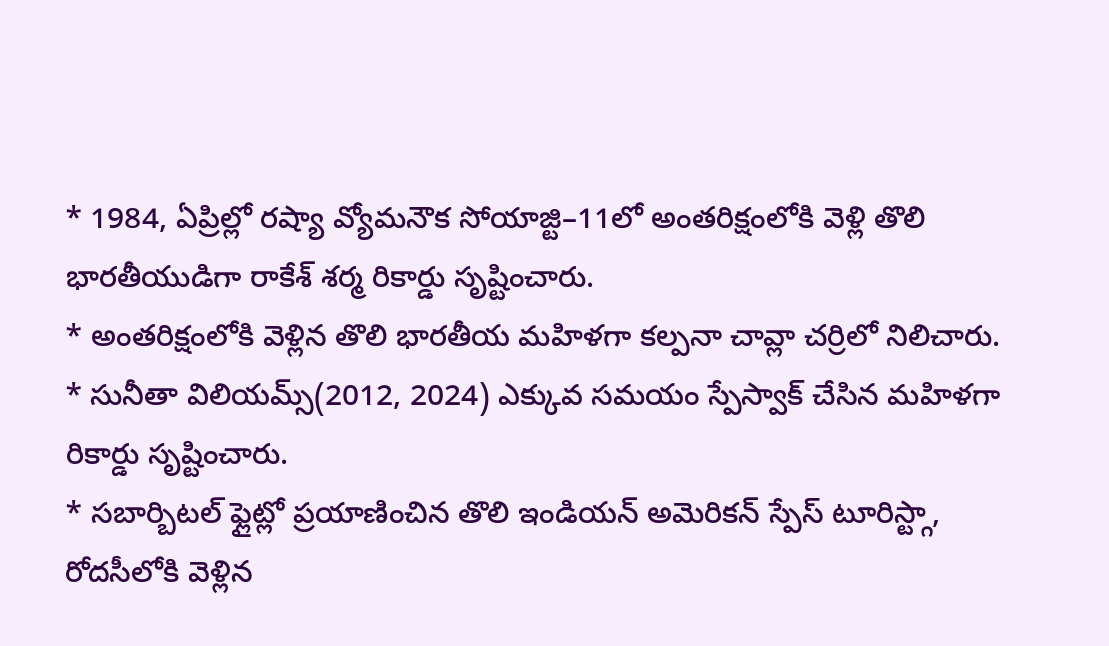* 1984, ఏప్రిల్లో రష్యా వ్యోమనౌక సోయాజ్టి–11లో అంతరిక్షంలోకి వెళ్లి తొలి భారతీయుడిగా రాకేశ్ శర్మ రికార్డు సృష్టించారు.
* అంతరిక్షంలోకి వెళ్లిన తొలి భారతీయ మహిళగా కల్పనా చావ్లా చర్రిలో నిలిచారు.
* సునీతా విలియమ్స్(2012, 2024) ఎక్కువ సమయం స్పేస్వాక్ చేసిన మహిళగా రికార్డు సృష్టించారు.
* సబార్బిటల్ ఫ్లైట్లో ప్రయాణించిన తొలి ఇండియన్ అమెరికన్ స్పేస్ టూరిస్ట్గా, రోదసీలోకి వెళ్లిన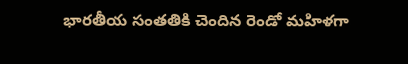భారతీయ సంతతికి చెందిన రెండో మహిళగా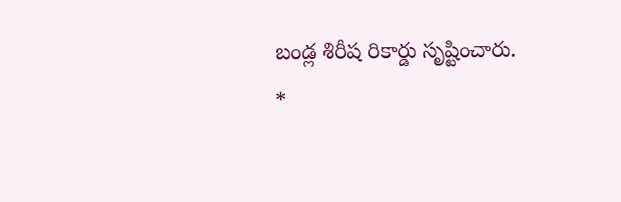బండ్ల శిరీష రికార్డు సృష్టించారు.
*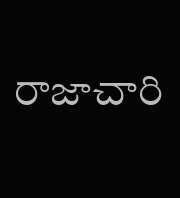రాజాచారి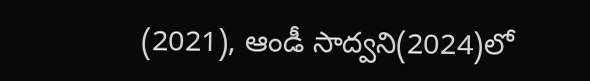(2021), ఆండీ సాద్వని(2024)లో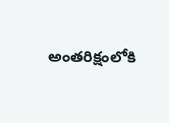అంతరిక్షంలోకి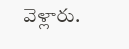వెళ్లారు.